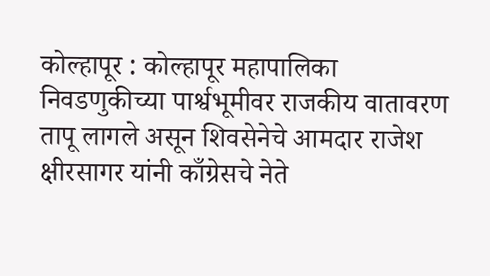कोल्हापूर : कोल्हापूर महापालिका निवडणुकीच्या पार्श्वभूमीवर राजकीय वातावरण तापू लागले असून शिवसेनेचे आमदार राजेश क्षीरसागर यांनी काँग्रेसचे नेते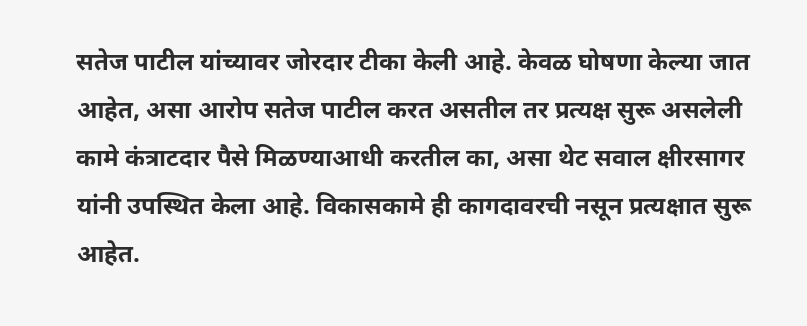सतेज पाटील यांच्यावर जोरदार टीका केली आहे. केवळ घोषणा केल्या जात आहेत, असा आरोप सतेज पाटील करत असतील तर प्रत्यक्ष सुरू असलेली कामे कंत्राटदार पैसे मिळण्याआधी करतील का, असा थेट सवाल क्षीरसागर यांनी उपस्थित केला आहे. विकासकामे ही कागदावरची नसून प्रत्यक्षात सुरू आहेत.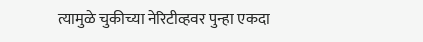त्यामुळे चुकीच्या नेरिटीव्हवर पुन्हा एकदा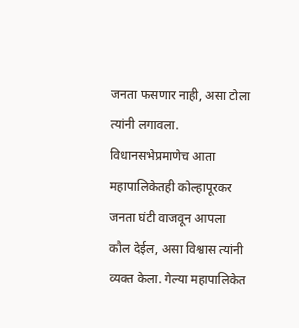जनता फसणार नाही, असा टोला त्यांनी लगावला. विधानसभेप्रमाणेच आता महापालिकेतही कोल्हापूरकर जनता घंटी वाजवून आपला कौल देईल, असा विश्वास त्यांनी व्यक्त केला. गेल्या महापालिकेत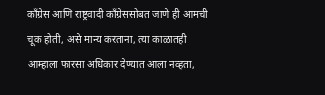काँग्रेस आणि राष्ट्रवादी काँग्रेससोबत जाणे ही आमची चूक होती, असे मान्य करताना, त्या काळातही आम्हाला फारसा अधिकार देण्यात आला नव्हता,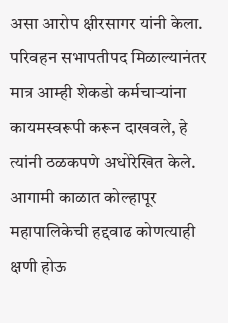असा आरोप क्षीरसागर यांनी केला. परिवहन सभापतीपद मिळाल्यानंतर मात्र आम्ही शेकडो कर्मचाऱ्यांना कायमस्वरूपी करून दाखवले, हे त्यांनी ठळकपणे अधोरेखित केले. आगामी काळात कोल्हापूर महापालिकेची हद्दवाढ कोणत्याही क्षणी होऊ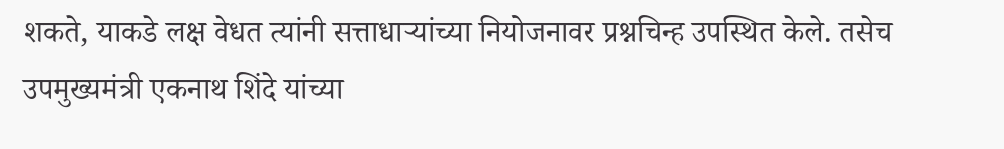शकते, याकडे लक्ष वेधत त्यांनी सत्ताधाऱ्यांच्या नियोजनावर प्रश्नचिन्ह उपस्थित केले. तसेच उपमुख्यमंत्री एकनाथ शिंदे यांच्या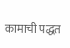कामाची पद्धत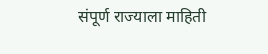संपूर्ण राज्याला माहिती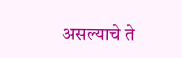असल्याचे ते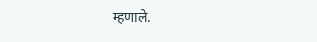म्हणाले.